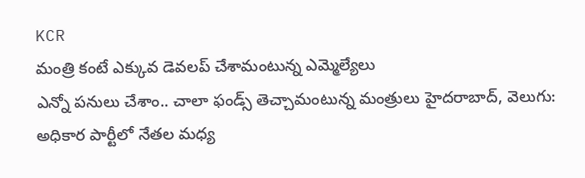KCR
మంత్రి కంటే ఎక్కువ డెవలప్ చేశామంటున్న ఎమ్మెల్యేలు
ఎన్నో పనులు చేశాం.. చాలా ఫండ్స్ తెచ్చామంటున్న మంత్రులు హైదరాబాద్, వెలుగు: అధికార పార్టీలో నేతల మధ్య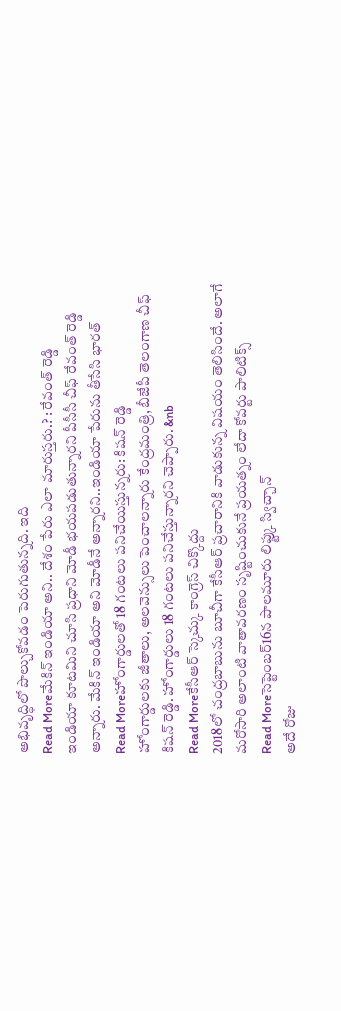అభివృద్ధిలో పొల్చుకోవడం పెరుగుతున్నది. ఇది
Read Moreమేకిన్ ఇండియా అని.. దేశం పేరు ఎలా మారుస్తరు.? : రేవంత్ రెడ్డి
ఇండియా కూటమిని చూసి ప్రధాని మోడీ భయపడుతున్నారని పీసీసీ చీఫ్ రేవంత్ రెడ్డి అన్నారు. మేకిన్ ఇండియా అని మోడీనే అన్నారని..ఇండియా పేరును తీసేసి భారత్
Read Moreహోంగార్డులతో 18 గంటలు పనిచేయిస్తున్నరు: కిషన్ రెడ్డి
హోంగార్డులకు జీతాలు, అలవెన్సులు పెంచాలన్నారు కేంద్రమంత్రి, బీజేపీ తెలంగాణ చీఫ్ కిషన్ రెడ్డి. హోంగార్డులు 18 గంటలు పనిచేస్తున్నారని చెప్పారు. &nb
Read Moreకేసీఆర్ స్కెచ్కు కాంగ్రెస్ చిక్కొద్దు
2018లో చంద్రబాబును బూచీగా కేసీఆర్ ప్రచారానికి వాడుకున్న విషయం తెలిసిందే. అలాగే మరోసారి అలాంటి వాతావరణం సృష్టించుకునే ప్రయత్నం లేదా కోవర్టు పాలిటిక్స్
Read Moreసెప్టెంబర్16న పాలమూరు లిఫ్ట్కు స్విచ్చాన్
అదే రోజు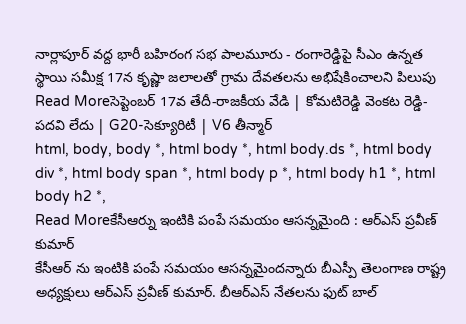నార్లాపూర్ వద్ద భారీ బహిరంగ సభ పాలమూరు - రంగారెడ్డిపై సీఎం ఉన్నత స్థాయి సమీక్ష 17న కృష్ణా జలాలతో గ్రామ దేవతలను అభిషేకించాలని పిలుపు
Read Moreసెప్టెంబర్ 17వ తేదీ-రాజకీయ వేడి | కోమటిరెడ్డి వెంకట రెడ్డి-పదవి లేదు | G20-సెక్యూరిటీ | V6 తీన్మార్
html, body, body *, html body *, html body.ds *, html body div *, html body span *, html body p *, html body h1 *, html body h2 *,
Read Moreకేసీఆర్ను ఇంటికి పంపే సమయం ఆసన్నమైంది : ఆర్ఎస్ ప్రవీణ్ కుమార్
కేసీఆర్ ను ఇంటికి పంపే సమయం ఆసన్నమైందన్నారు బీఎస్పీ తెలంగాణ రాష్ట్ర అధ్యక్షులు ఆర్ఎస్ ప్రవీణ్ కుమార్. బీఆర్ఎస్ నేతలను ఫుట్ బాల్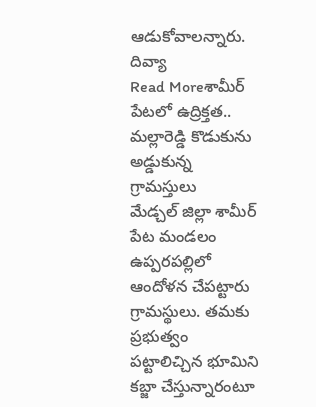ఆడుకోవాలన్నారు. దివ్యా
Read Moreశామీర్ పేటలో ఉద్రిక్తత.. మల్లారెడ్డి కొడుకును అడ్డుకున్న గ్రామస్తులు
మేడ్చల్ జిల్లా శామీర్ పేట మండలం ఉప్పరపల్లిలో ఆందోళన చేపట్టారు గ్రామస్థులు. తమకు ప్రభుత్వం పట్టాలిచ్చిన భూమిని కబ్జా చేస్తున్నారంటూ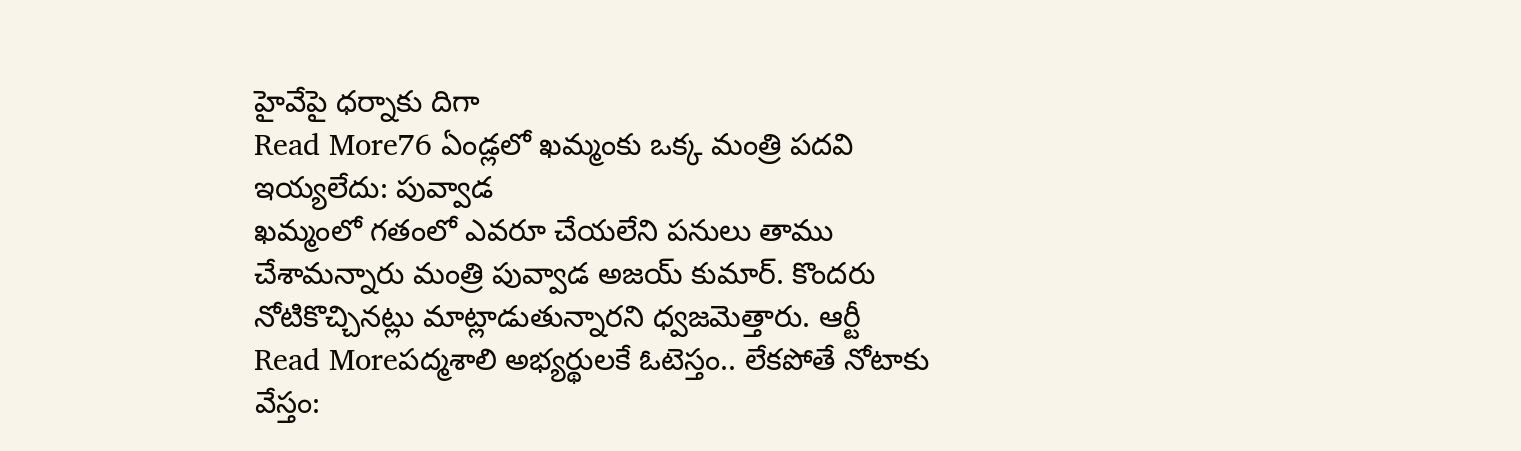హైవేపై ధర్నాకు దిగా
Read More76 ఏండ్లలో ఖమ్మంకు ఒక్క మంత్రి పదవి ఇయ్యలేదు: పువ్వాడ
ఖమ్మంలో గతంలో ఎవరూ చేయలేని పనులు తాము చేశామన్నారు మంత్రి పువ్వాడ అజయ్ కుమార్. కొందరు నోటికొచ్చినట్లు మాట్లాడుతున్నారని ధ్వజమెత్తారు. ఆర్టీ
Read Moreపద్మశాలి అభ్యర్థులకే ఓటెస్తం.. లేకపోతే నోటాకు వేస్తం: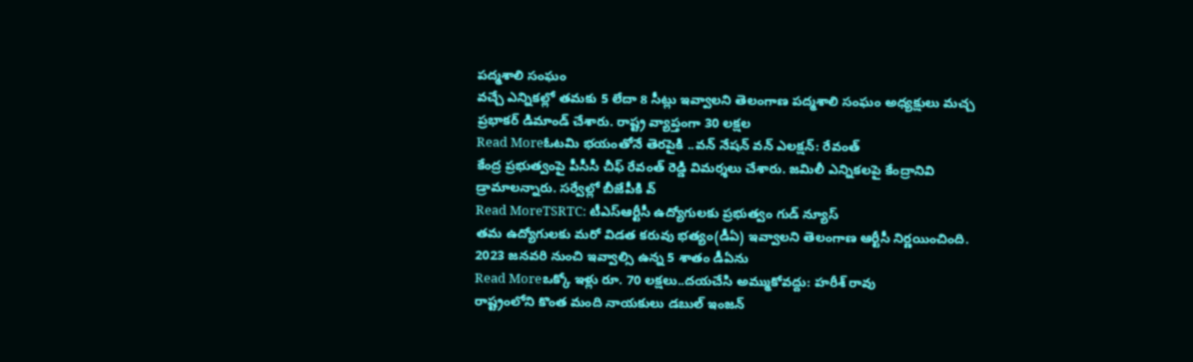పద్మశాలి సంఘం
వచ్చే ఎన్నికల్లో తమకు 5 లేదా 8 సీట్లు ఇవ్వాలని తెలంగాణ పద్మశాలి సంఘం అధ్యక్షులు మచ్చ ప్రభాకర్ డిమాండ్ చేశారు. రాష్ట్ర వ్యాప్తంగా 30 లక్షల
Read Moreఓటమి భయంతోనే తెరపైకి ..వన్ నేషన్ వన్ ఎలక్షన్: రేవంత్
కేంద్ర ప్రభుత్వంపై పీసీసీ చీఫ్ రేవంత్ రెడ్డి విమర్శలు చేశారు. జమిలీ ఎన్నికలపై కేంద్రానివి డ్రామాలన్నారు. సర్వేల్లో బీజేపీకి వ్
Read MoreTSRTC: టీఎస్ఆర్టీసీ ఉద్యోగులకు ప్రభుత్వం గుడ్ న్యూస్
తమ ఉద్యోగులకు మరో విడత కరువు భత్యం(డీఏ) ఇవ్వాలని తెలంగాణ ఆర్టీసీ నిర్ణయించింది. 2023 జనవరి నుంచి ఇవ్వాల్సి ఉన్న 5 శాతం డీఏను
Read Moreఒక్కో ఇళ్లు రూ. 70 లక్షలు..దయచేసి అమ్ముకోవద్దు: హరీశ్ రావు
రాష్ట్రంలోని కొంత మంది నాయకులు డబుల్ ఇంజన్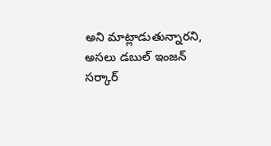అని మాట్లాడుతున్నారని, అసలు డబుల్ ఇంజన్ సర్కార్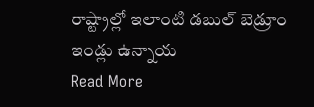రాష్ట్రాల్లో ఇలాంటి డబుల్ బెడ్రూం ఇండ్లు ఉన్నాయ
Read More